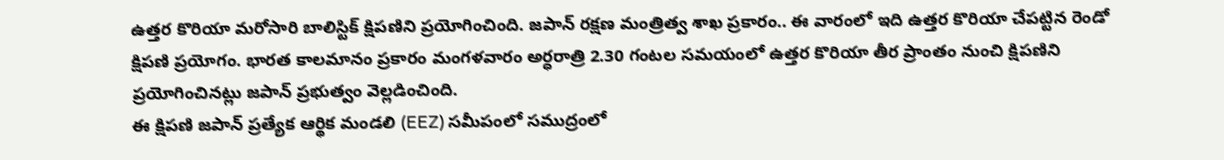ఉత్తర కొరియా మరోసారి బాలిస్టిక్ క్షిపణిని ప్రయోగించింది. జపాన్ రక్షణ మంత్రిత్వ శాఖ ప్రకారం.. ఈ వారంలో ఇది ఉత్తర కొరియా చేపట్టిన రెండో క్షిపణి ప్రయోగం. భారత కాలమానం ప్రకారం మంగళవారం అర్ధరాత్రి 2.30 గంటల సమయంలో ఉత్తర కొరియా తీర ప్రాంతం నుంచి క్షిపణిని ప్రయోగించినట్లు జపాన్ ప్రభుత్వం వెల్లడించింది.
ఈ క్షిపణి జపాన్ ప్రత్యేక ఆర్థిక మండలి (EEZ) సమీపంలో సముద్రంలో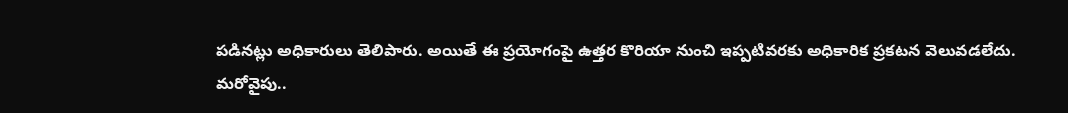పడినట్లు అధికారులు తెలిపారు. అయితే ఈ ప్రయోగంపై ఉత్తర కొరియా నుంచి ఇప్పటివరకు అధికారిక ప్రకటన వెలువడలేదు.
మరోవైపు..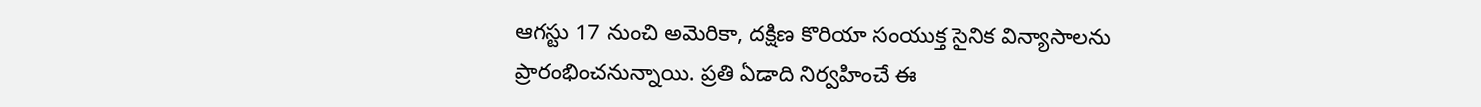ఆగస్టు 17 నుంచి అమెరికా, దక్షిణ కొరియా సంయుక్త సైనిక విన్యాసాలను ప్రారంభించనున్నాయి. ప్రతి ఏడాది నిర్వహించే ఈ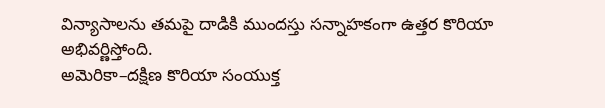విన్యాసాలను తమపై దాడికి ముందస్తు సన్నాహకంగా ఉత్తర కొరియా అభివర్ణిస్తోంది.
అమెరికా–దక్షిణ కొరియా సంయుక్త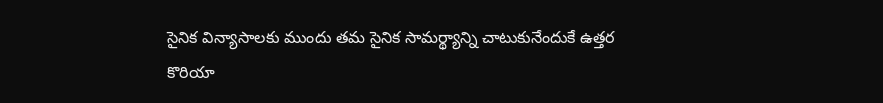సైనిక విన్యాసాలకు ముందు తమ సైనిక సామర్థ్యాన్ని చాటుకునేందుకే ఉత్తర కొరియా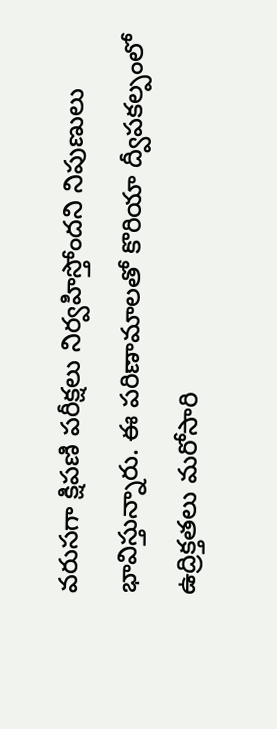వరుసగా క్షిపణి పరీక్షలు నిర్వహిస్తోందని నిపుణులు భావిస్తున్నారు. ఈ పరిణామాలతో కొరియా ద్వీపకల్పంలో ఉద్రిక్తతలు మరోసారి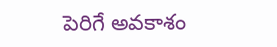పెరిగే అవకాశం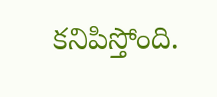కనిపిస్తోంది.